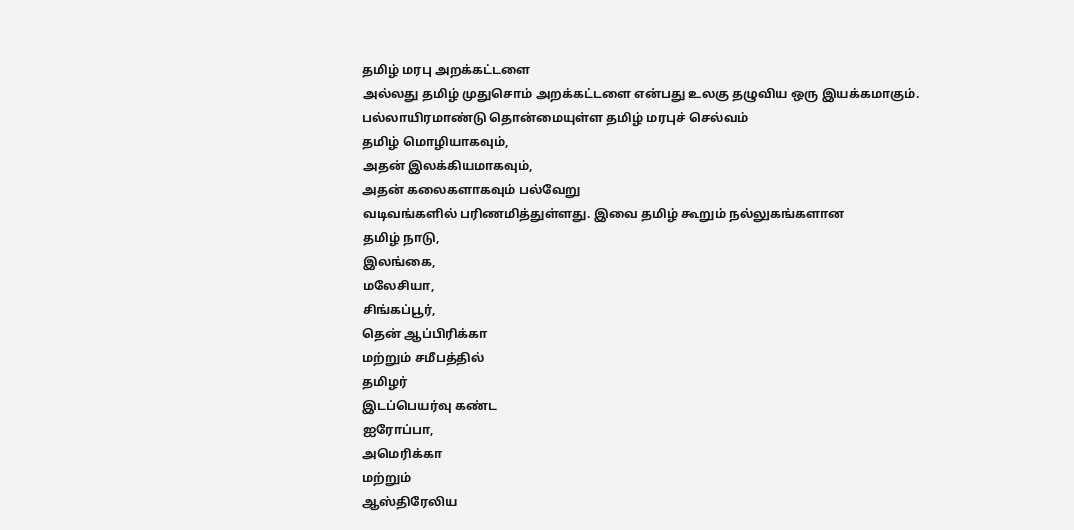தமிழ் மரபு அறக்கட்டளை
அல்லது தமிழ் முதுசொம் அறக்கட்டளை என்பது உலகு தழுவிய ஒரு இயக்கமாகும்.
பல்லாயிரமாண்டு தொன்மையுள்ள தமிழ் மரபுச் செல்வம்
தமிழ் மொழியாகவும்,
அதன் இலக்கியமாகவும்,
அதன் கலைகளாகவும் பல்வேறு
வடிவங்களில் பரிணமித்துள்ளது. இவை தமிழ் கூறும் நல்லுகங்களான
தமிழ் நாடு,
இலங்கை,
மலேசியா,
சிங்கப்பூர்,
தென் ஆப்பிரிக்கா
மற்றும் சமீபத்தில்
தமிழர்
இடப்பெயர்வு கண்ட
ஐரோப்பா,
அமெரிக்கா
மற்றும்
ஆஸ்திரேலிய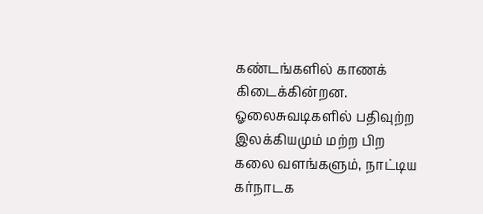கண்டங்களில் காணக் கிடைக்கின்றன. ஓலைசுவடிகளில் பதிவுற்ற இலக்கியமும் மற்ற பிற
கலை வளங்களும், நாட்டிய
கர்நாடக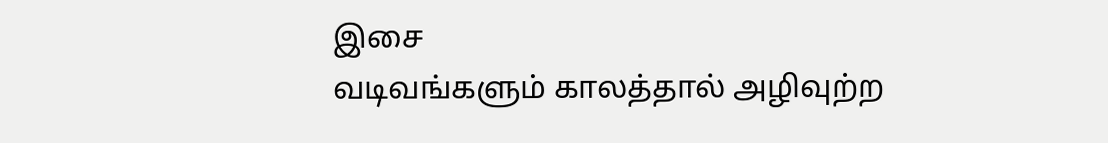இசை
வடிவங்களும் காலத்தால் அழிவுற்ற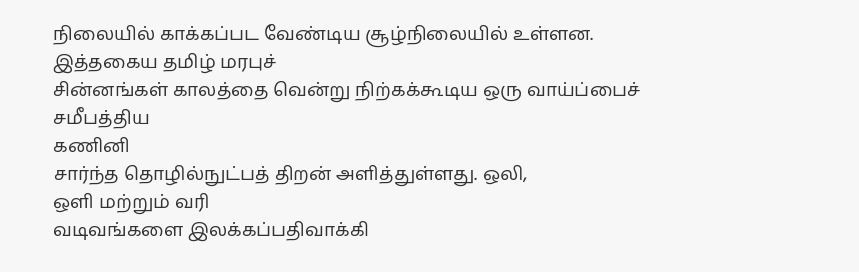நிலையில் காக்கப்பட வேண்டிய சூழ்நிலையில் உள்ளன.
இத்தகைய தமிழ் மரபுச்
சின்னங்கள் காலத்தை வென்று நிற்கக்கூடிய ஒரு வாய்ப்பைச் சமீபத்திய
கணினி
சார்ந்த தொழில்நுட்பத் திறன் அளித்துள்ளது. ஒலி,
ஒளி மற்றும் வரி
வடிவங்களை இலக்கப்பதிவாக்கி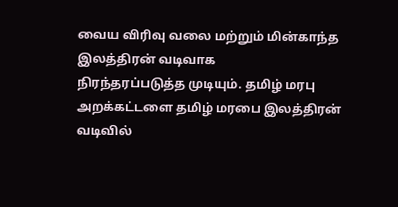வைய விரிவு வலை மற்றும் மின்காந்த இலத்திரன் வடிவாக
நிரந்தரப்படுத்த முடியும். தமிழ் மரபு அறக்கட்டளை தமிழ் மரபை இலத்திரன் வடிவில்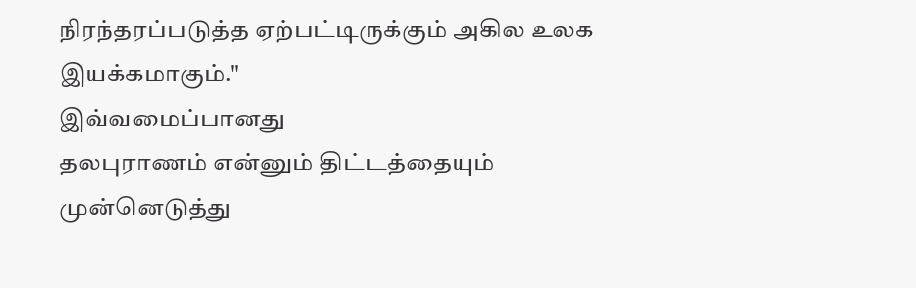நிரந்தரப்படுத்த ஏற்பட்டிருக்கும் அகில உலக இயக்கமாகும்."
இவ்வமைப்பானது
தலபுராணம் என்னும் திட்டத்தையும் முன்னெடுத்து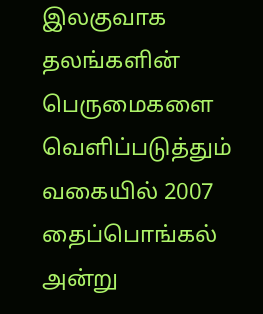இலகுவாக தலங்களின் பெருமைகளை
வெளிப்படுத்தும் வகையில் 2007
தைப்பொங்கல்
அன்று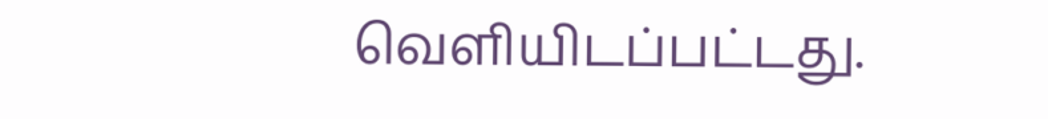வெளியிடப்பட்டது.